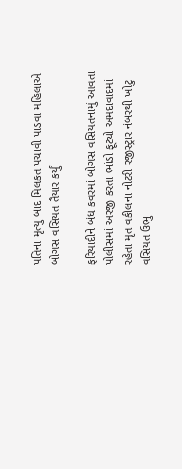પતિના મૃત્યુ બાદ મિલકત પચાવી પાડવા મહિલાએ બોગસ વસિયત તૈયાર કર્યું

ફરિયાદીને બંધ કવરમાં બોગસ વસિયતનામું આવતા પોલીસમાં અરજી કરતા ભાંડો ફૂટ્યો અમદાવાદમાં રહેતા મૃત વકીલના નોટરી રજીસ્ટ્રાર નંબરથી ખોટુ વસિયત ઉભુ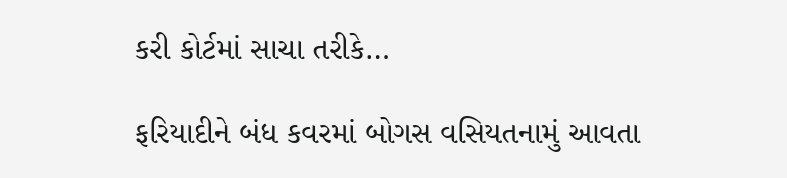કરી કોર્ટમાં સાચા તરીકે…

ફરિયાદીને બંધ કવરમાં બોગસ વસિયતનામું આવતા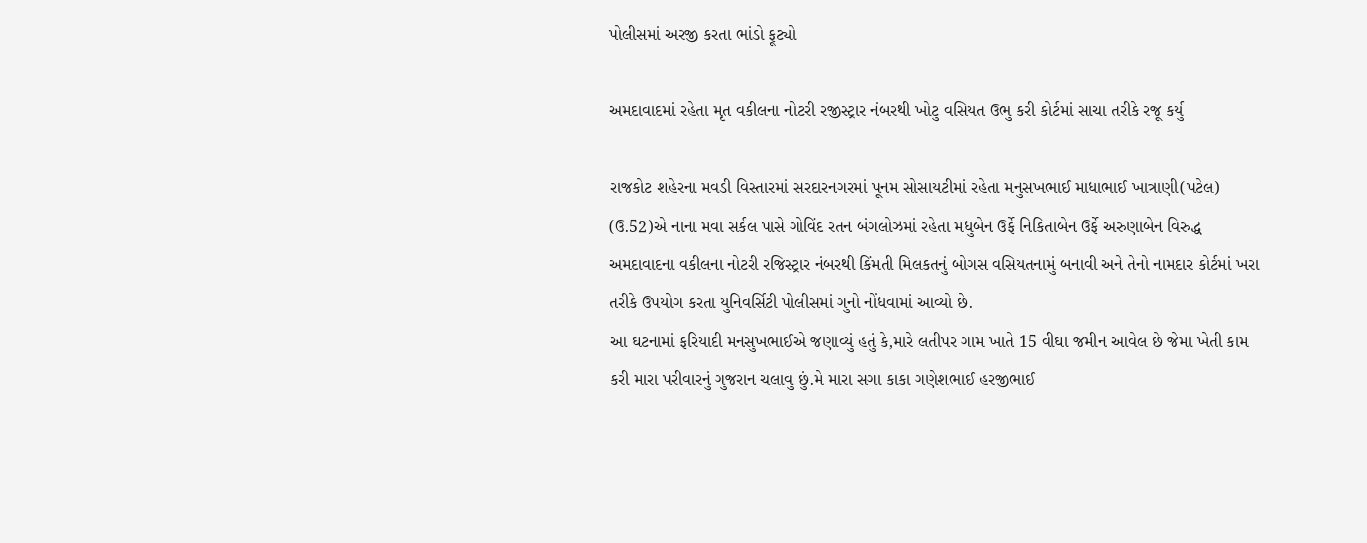પોલીસમાં અરજી કરતા ભાંડો ફૂટ્યો

અમદાવાદમાં રહેતા મૃત વકીલના નોટરી રજીસ્ટ્રાર નંબરથી ખોટુ વસિયત ઉભુ કરી કોર્ટમાં સાચા તરીકે રજૂ કર્યુ

રાજકોટ શહેરના મવડી વિસ્તારમાં સરદારનગરમાં પૂનમ સોસાયટીમાં રહેતા મનુસખભાઈ માધાભાઈ ખાત્રાણી(પટેલ) (ઉ.52)એ નાના મવા સર્કલ પાસે ગોવિંદ રતન બંગલોઝમાં રહેતા મધુબેન ઉર્ફે નિકિતાબેન ઉર્ફે અરુણાબેન વિરુદ્ધ અમદાવાદના વકીલના નોટરી રજિસ્ટ્રાર નંબરથી કિંમતી મિલકતનું બોગસ વસિયતનામું બનાવી અને તેનો નામદાર કોર્ટમાં ખરા તરીકે ઉપયોગ કરતા યુનિવર્સિટી પોલીસમાં ગુનો નોંધવામાં આવ્યો છે.
આ ઘટનામાં ફરિયાદી મનસુખભાઈએ જણાવ્યું હતું કે,મારે લતીપર ગામ ખાતે 15 વીઘા જમીન આવેલ છે જેમા ખેતી કામ કરી મારા પરીવારનું ગુજરાન ચલાવુ છું.મે મારા સગા કાકા ગણેશભાઈ હરજીભાઈ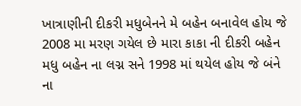ખાત્રાણીની દીકરી મધુબેનને મે બહેન બનાવેલ હોય જે 2008 મા મરણ ગયેલ છે મારા કાકા ની દીકરી બહેન મધુ બહેન ના લગ્ન સને 1998 માં થયેલ હોય જે બંને ના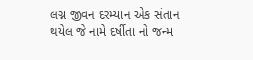લગ્ન જીવન દરમ્યાન એક સંતાન થયેલ જે નામે દર્ષીતા નો જન્મ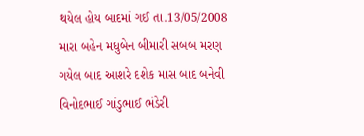થયેલ હોય બાદમાં ગઈ તા.13/05/2008 મારા બહેન મધુબેન બીમારી સબબ મરણ ગયેલ બાદ આશરે દશેક માસ બાદ બનેવી વિનોદભાઈ ગાંડુભાઈ ભંડેરી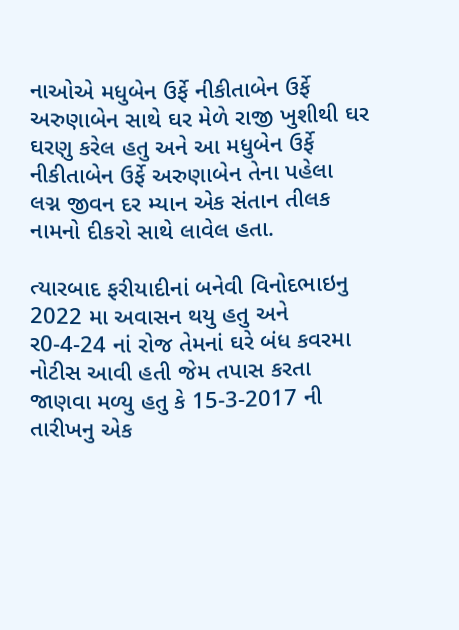નાઓએ મધુબેન ઉર્ફે નીકીતાબેન ઉર્ફે અરુણાબેન સાથે ઘર મેળે રાજી ખુશીથી ઘર ઘરણુ કરેલ હતુ અને આ મધુબેન ઉર્ફે નીકીતાબેન ઉર્ફે અરુણાબેન તેના પહેલા લગ્ન જીવન દર મ્યાન એક સંતાન તીલક નામનો દીકરો સાથે લાવેલ હતા.

ત્યારબાદ ફરીયાદીનાં બનેવી વિનોદભાઇનુ 2022 મા અવાસન થયુ હતુ અને ર0-4-24 નાં રોજ તેમનાં ઘરે બંધ કવરમા નોટીસ આવી હતી જેમ તપાસ કરતા જાણવા મળ્યુ હતુ કે 15-3-2017 ની તારીખનુ એક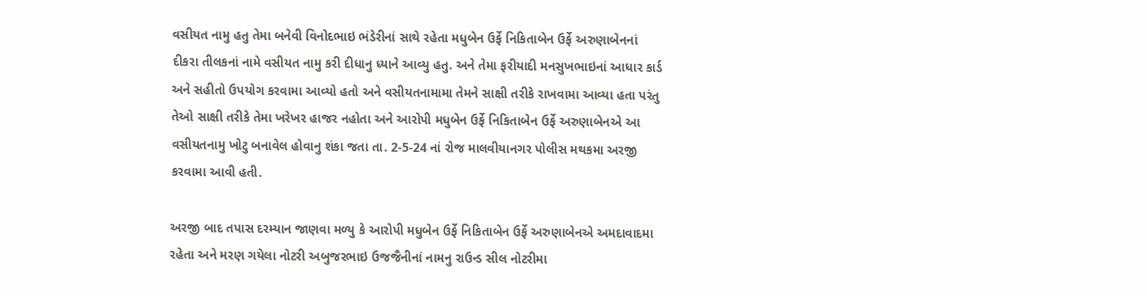વસીયત નામુ હતુ તેમા બનેવી વિનોદભાઇ ભંડેરીનાં સાથે રહેતા મધુબેન ઉર્ફે નિકિતાબેન ઉર્ફે અરુણાબેનનાં દીકરા તીલકનાં નામે વસીયત નામુ કરી દીધાનુ ધ્યાને આવ્યુ હતુ. અને તેમા ફરીયાદી મનસુખભાઇનાં આધાર કાર્ડ અને સહીતો ઉપયોગ કરવામા આવ્યો હતો અને વસીયતનામામા તેમને સાક્ષી તરીકે રાખવામા આવ્યા હતા પરંતુ તેઓ સાક્ષી તરીકે તેમા ખરેખર હાજર નહોતા અને આરોપી મધુબેન ઉર્ફે નિકિતાબેન ઉર્ફે અરુણાબેનએ આ વસીયતનામુ ખોટુ બનાવેલ હોવાનુ શંકા જતા તા. 2-5-24 નાં રોજ માલવીયાનગર પોલીસ મથકમા અરજી કરવામા આવી હતી.

અરજી બાદ તપાસ દરમ્યાન જાણવા મળ્યુ કે આરોપી મધુબેન ઉર્ફે નિકિતાબેન ઉર્ફે અરુણાબેનએ અમદાવાદમા રહેતા અને મરણ ગયેલા નોટરી અબુજરભાઇ ઉજજૈનીનાં નામનુ રાઉન્ડ સીલ નોટરીમા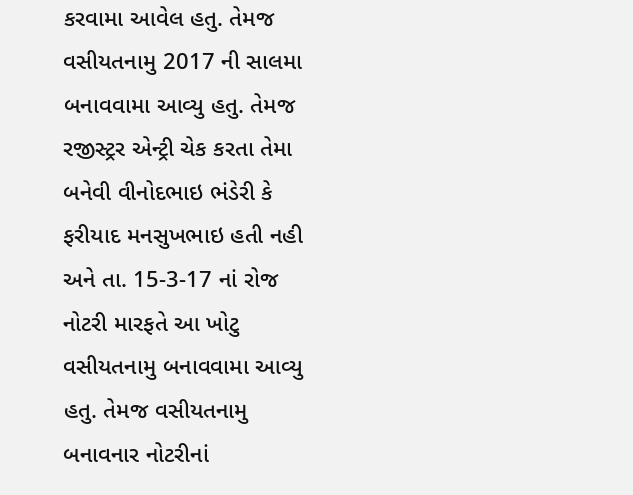કરવામા આવેલ હતુ. તેમજ વસીયતનામુ 2017 ની સાલમા બનાવવામા આવ્યુ હતુ. તેમજ રજીસ્ટ્રર એન્ટ્રી ચેક કરતા તેમા બનેવી વીનોદભાઇ ભંડેરી કે ફરીયાદ મનસુખભાઇ હતી નહી અને તા. 15-3-17 નાં રોજ નોટરી મારફતે આ ખોટુ વસીયતનામુ બનાવવામા આવ્યુ હતુ. તેમજ વસીયતનામુ બનાવનાર નોટરીનાં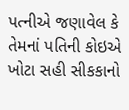પત્નીએ જણાવેલ કે તેમનાં પતિની કોઇએ ખોટા સહી સીકકાનો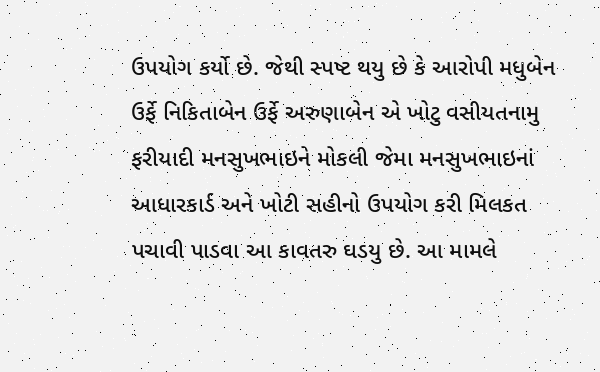ઉપયોગ કર્યો છે. જેથી સ્પષ્ટ થયુ છે કે આરોપી મધુબેન ઉર્ફે નિકિતાબેન ઉર્ફે અરુણાબેન એ ખોટુ વસીયતનામુ ફરીયાદી મનસુખભાઇને મોકલી જેમા મનસુખભાઇનાં આધારકાર્ડ અને ખોટી સહીનો ઉપયોગ કરી મિલકત પચાવી પાડવા આ કાવતરુ ઘડયુ છે. આ મામલે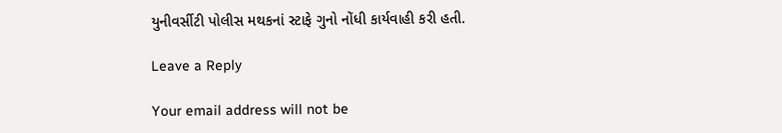યુનીવર્સીટી પોલીસ મથકનાં સ્ટાફે ગુનો નોંધી કાર્યવાહી કરી હતી.

Leave a Reply

Your email address will not be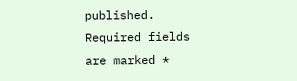published. Required fields are marked *